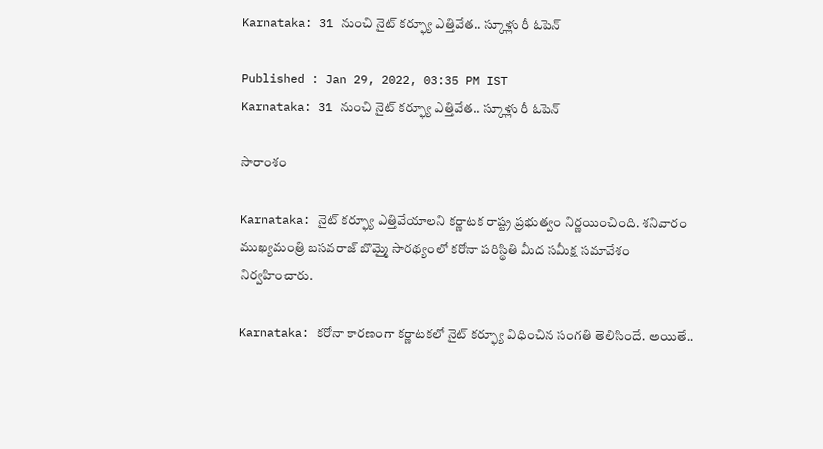Karnataka: 31 నుంచి నైట్ కర్ఫ్యూ ఎత్తివేత.. స్కూళ్లు రీ ఓపెన్

Published : Jan 29, 2022, 03:35 PM IST
Karnataka: 31 నుంచి నైట్ కర్ఫ్యూ ఎత్తివేత.. స్కూళ్లు రీ ఓపెన్

సారాంశం

Karnataka: నైట్ కర్ఫ్యూ ఎత్తివేయాలని కర్ణాటక రాష్ట్ర ప్రభుత్వం నిర్ణయించింది. శ‌నివారం ముఖ్యమంత్రి బసవరాజ్ బొమ్మై సారథ్యంలో క‌రోనా ప‌రిస్థితి మీద స‌మీక్ష స‌మావేశం నిర్వ‌హించారు.

Karnataka: కరోనా కారణంగా క‌ర్ణాట‌క‌లో నైట్ కర్ఫ్యూ విధించిన సంగతి తెలిసిందే. అయితే..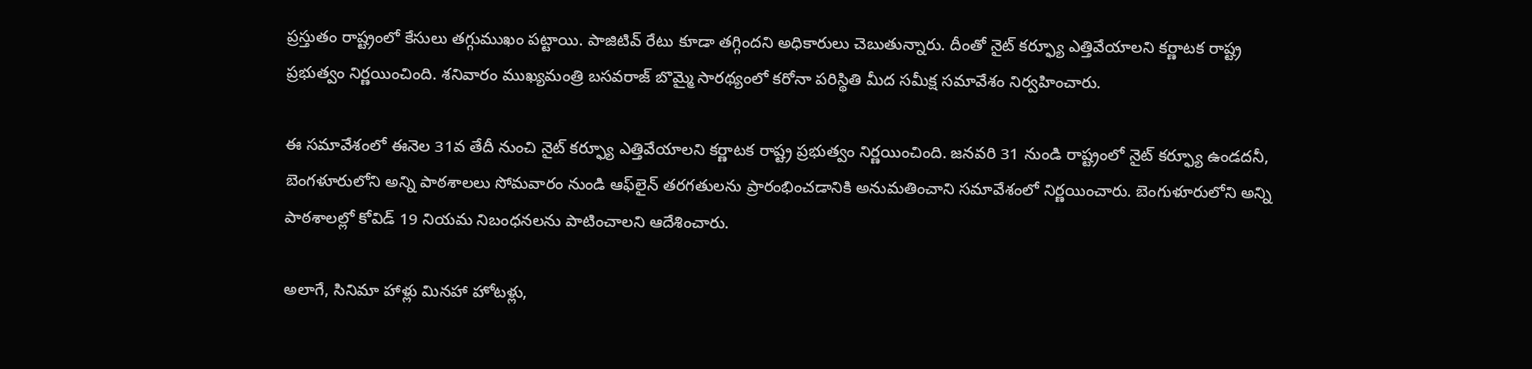ప్ర‌స్తుతం రాష్ట్రంలో కేసులు తగ్గుముఖం పట్టాయి. పాజిటివ్ రేటు కూడా తగ్గిందని అధికారులు చెబుతున్నారు. దీంతో నైట్ కర్ఫ్యూ ఎత్తివేయాలని కర్ణాటక రాష్ట్ర ప్రభుత్వం నిర్ణయించింది. శ‌నివారం ముఖ్యమంత్రి బసవరాజ్ బొమ్మై సారథ్యంలో క‌రోనా ప‌రిస్థితి మీద స‌మీక్ష స‌మావేశం నిర్వ‌హించారు.

ఈ సమావేశంలో ఈనెల 31వ తేదీ నుంచి నైట్ కర్ఫ్యూ ఎత్తివేయాలని కర్ణాటక రాష్ట్ర ప్రభుత్వం నిర్ణయించింది. జనవరి 31 నుండి రాష్ట్రంలో నైట్ కర్ఫ్యూ ఉండదనీ, బెంగళూరులోని అన్ని పాఠశాలలు సోమవారం నుండి ఆఫ్‌లైన్ తరగతులను ప్రారంభించడానికి అనుమతించాని సమావేశంలో నిర్ణ‌యించారు. బెంగుళూరులోని అన్ని పాఠశాలల్లో కోవిడ్ 19 నియ‌మ నిబంధ‌న‌ల‌ను పాటించాల‌ని ఆదేశించారు.

అలాగే, సినిమా హాళ్లు మినహా హోటళ్లు,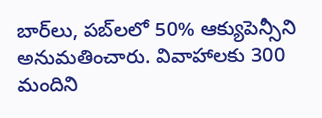బార్‌లు, పబ్‌లలో 50% ఆక్యుపెన్సీని అనుమతించారు. వివాహాలకు 300 మందిని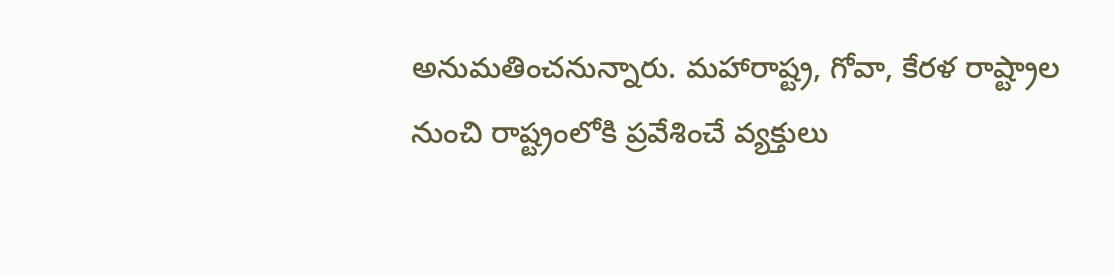అనుమతించనున్నారు. మహారాష్ట్ర, గోవా, కేరళ రాష్ట్రాల నుంచి రాష్ట్రంలోకి ప్రవేశించే వ్యక్తులు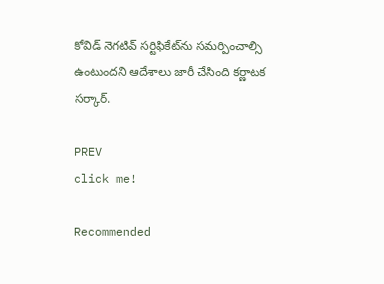కోవిడ్ నెగటివ్ సర్టిఫికేట్‌ను సమర్పించాల్సి ఉంటుందని ఆదేశాలు జారీ చేసింది క‌ర్ణాట‌క స‌ర్కార్.

PREV
click me!

Recommended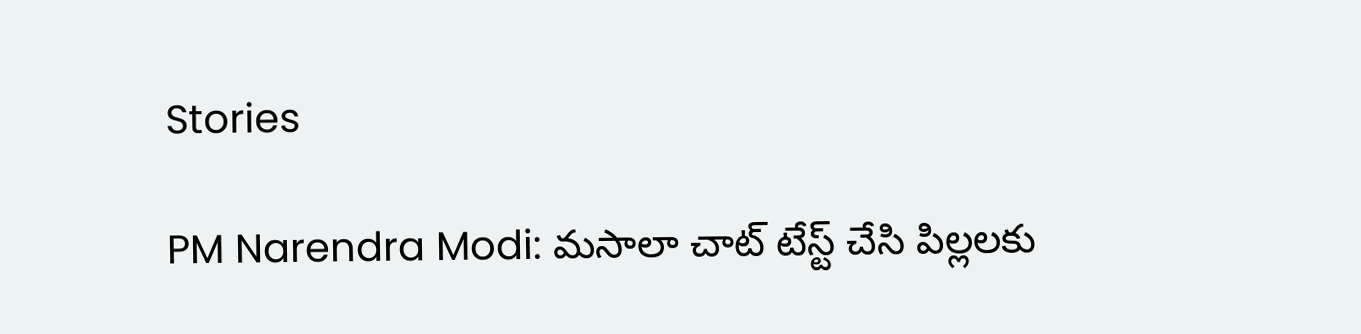Stories

PM Narendra Modi: మసాలా చాట్ టేస్ట్ చేసి పిల్లలకు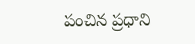పంచిన ప్రధాని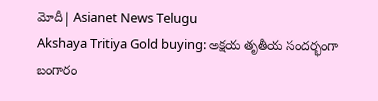మోదీ| Asianet News Telugu
Akshaya Tritiya Gold buying: అక్షయ తృతీయ సందర్భంగా బంగారం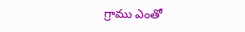గ్రాము ఎంతో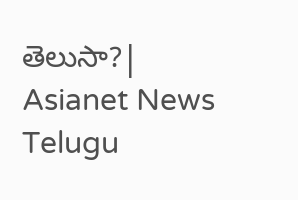తెలుసా?| Asianet News Telugu